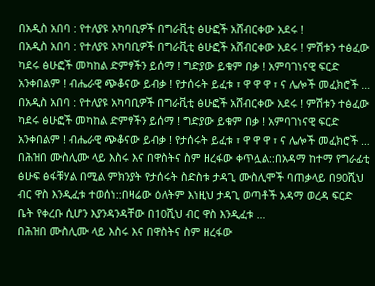በአዲስ አበባ : የተለያዩ አካባቢዎች በግራቪቲ ፅሁፎች አሸብርቀው አደሩ !
በአዲስ አበባ : የተለያዩ አካባቢዎች በግራቪቲ ፅሁፎች አሸብርቀው አደሩ ! ምሽቱን ተፅፈው ካደሩ ፅሁፎች መካከል ድምፃችን ይሰማ ! ግድያው ይቁም በቃ ! አምባገነናዊ ፍርድ አንቀበልም ! ብሔራዊ ጭቆናው ይብቃ ! የታሰሩት ይፈቱ ፣ ዋ ዋ ዋ ፣ ና ሌሎች መፈክሮች …
በአዲስ አበባ : የተለያዩ አካባቢዎች በግራቪቲ ፅሁፎች አሸብርቀው አደሩ ! ምሽቱን ተፅፈው ካደሩ ፅሁፎች መካከል ድምፃችን ይሰማ ! ግድያው ይቁም በቃ ! አምባገነናዊ ፍርድ አንቀበልም ! ብሔራዊ ጭቆናው ይብቃ ! የታሰሩት ይፈቱ ፣ ዋ ዋ ዋ ፣ ና ሌሎች መፈክሮች …
በሕዝበ ሙስሊሙ ላይ እስሩ እና በዋስትና ስም ዘረፋው ቀጥሏል::በአዳማ ከተማ የግራፊቲ ፅሁፍ ፅፋቹሃል በሚል ምክንያት የታሰሩት ስድስቱ ታዳጊ ሙስሊሞች ባጠቃላይ በ90ሺህ ብር ዋስ እንዲፈቱ ተወሰነ::በዛሬው ዕለትም እነዚህ ታዳጊ ወጣቶች አዳማ ወረዳ ፍርድ ቤት የቀረቡ ሲሆን እያንዳንዳቸው በ10ሺህ ብር ዋስ እንዲፈቱ …
በሕዝበ ሙስሊሙ ላይ እስሩ እና በዋስትና ስም ዘረፋው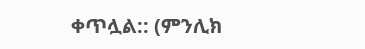ቀጥሏል:: (ምንሊክ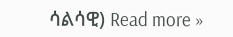ሳልሳዊ) Read more »